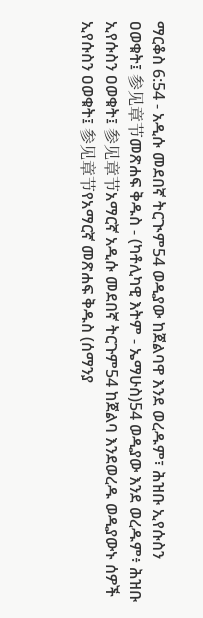ማርቆስ 6:54 - አዲሱ መደበኛ ትርጒም54 ወዲያው ከጀልባዋ እንደ ወረዱም፣ ሕዝቡ ኢየሱስን ዐወቁት፤ 参见章节መጽሐፍ ቅዱስ - (ካቶሊካዊ እትም - ኤማሁስ)54 ወዲያው እንደ ወረዱም፥ ሕዝቡ ኢየሱስን ዐወቁት፤ 参见章节አማርኛ አዲሱ መደበኛ ትርጉም54 ከጀልባ እንደወረዱ ወዲያውኑ ሰዎች ኢየሱስን ዐወቁት፤ 参见章节የአማርኛ መጽሐፍ ቅዱስ (ሰማንያ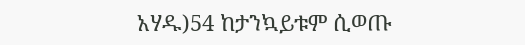አሃዱ)54 ከታንኳይቱም ሲወጡ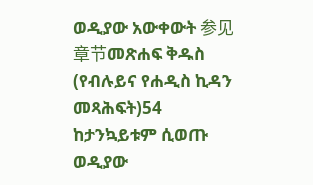ወዲያው አውቀውት 参见章节መጽሐፍ ቅዱስ (የብሉይና የሐዲስ ኪዳን መጻሕፍት)54 ከታንኳይቱም ሲወጡ ወዲያው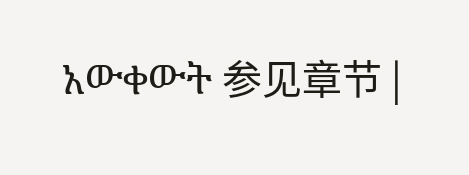አውቀውት 参见章节 |